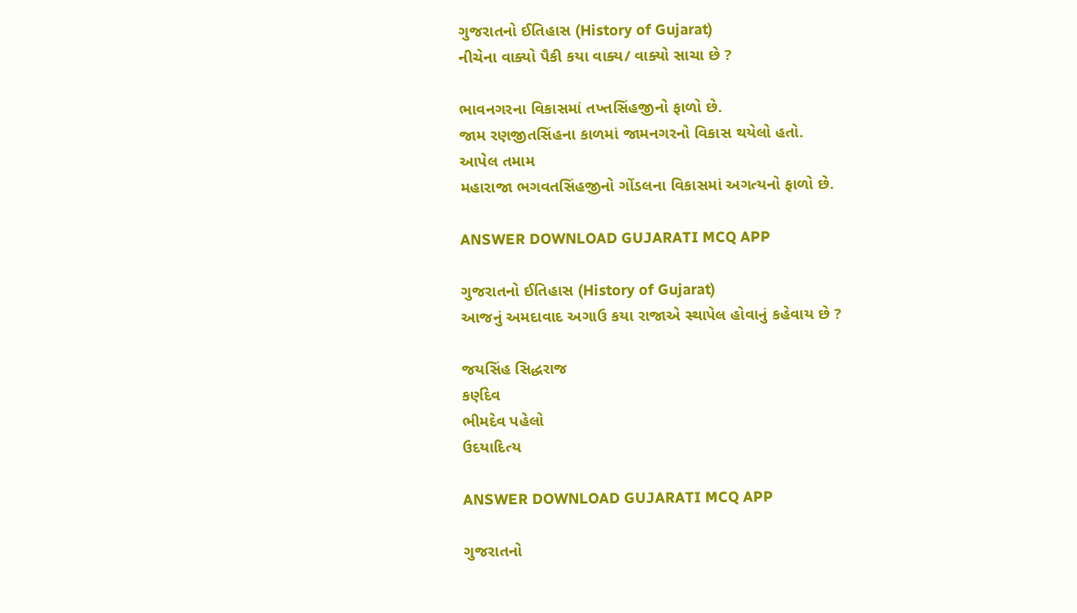ગુજરાતનો ઈતિહાસ (History of Gujarat)
નીચેના વાક્યો પૈકી કયા વાક્ય/ વાક્યો સાચા છે ?

ભાવનગરના વિકાસમાં તખ્તસિંહજીનો ફાળો છે.
જામ રણજીતસિંહના કાળમાં જામનગરનો વિકાસ થયેલો હતો.
આપેલ તમામ
મહારાજા ભગવતસિંહજીનો ગોંડલના વિકાસમાં અગત્યનો ફાળો છે.

ANSWER DOWNLOAD GUJARATI MCQ APP

ગુજરાતનો ઈતિહાસ (History of Gujarat)
આજનું અમદાવાદ અગાઉ કયા રાજાએ સ્થાપેલ હોવાનું કહેવાય છે ?

જયસિંહ સિદ્ધરાજ
કર્ણદેવ
ભીમદેવ પહેલો
ઉદયાદિત્ય

ANSWER DOWNLOAD GUJARATI MCQ APP

ગુજરાતનો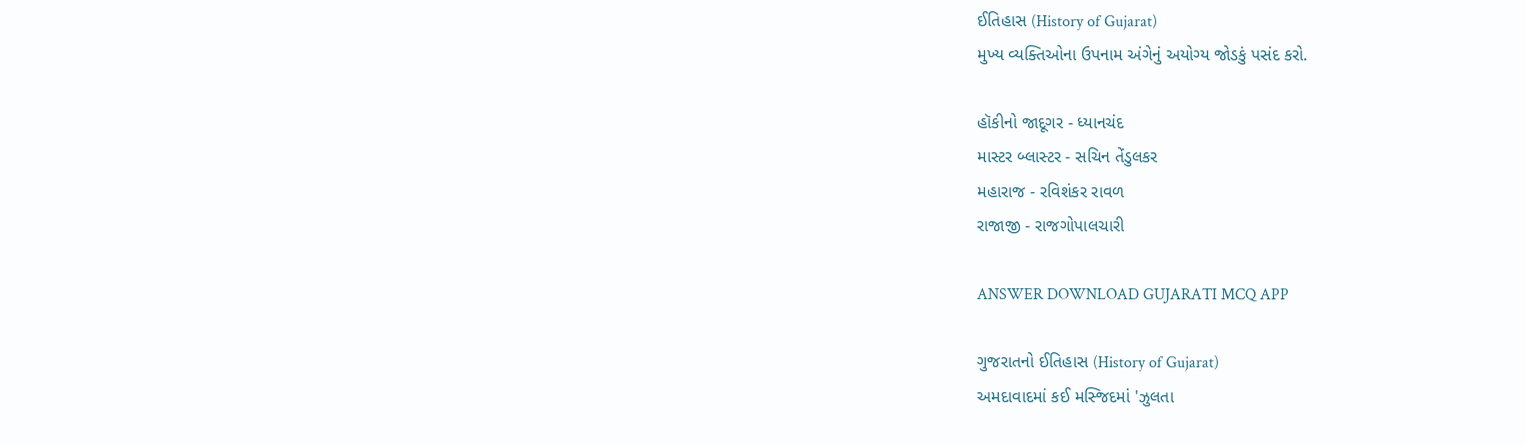ઈતિહાસ (History of Gujarat)
મુખ્ય વ્યક્તિઓના ઉપનામ અંગેનું અયોગ્ય જોડકું પસંદ કરો.

હૉકીનો જાદૂગર - ધ્યાનચંદ
માસ્ટર બ્લાસ્ટર - સચિન તેંડુલકર
મહારાજ - રવિશંકર રાવળ
રાજાજી - રાજગોપાલચારી

ANSWER DOWNLOAD GUJARATI MCQ APP

ગુજરાતનો ઈતિહાસ (History of Gujarat)
અમદાવાદમાં કઈ મસ્જિદમાં 'ઝુલતા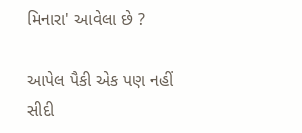મિનારા' આવેલા છે ?

આપેલ પૈકી એક પણ નહીં
સીદી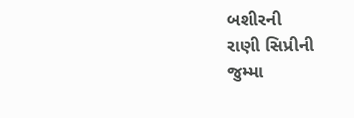બશીરની
રાણી સિપ્રીની
જુમ્મા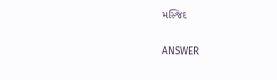મસ્જિદ

ANSWER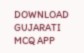DOWNLOAD GUJARATI MCQ APP